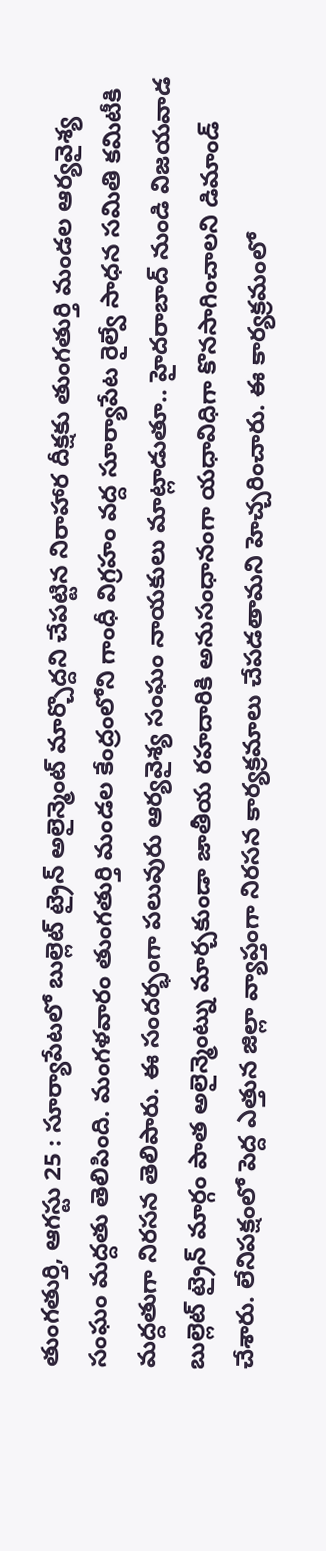తుంగతుర్తి, ఆగస్టు 25 : సూర్యాపేటలో బుల్లెట్ ట్రైన్ అలైన్మెంట్ మార్చొద్దని చేపట్టిన నిరాహార దీక్షకు తుంగతుర్తి మండల ఆర్యవైశ్య సంఘం మద్దతు తెలిపింది. మంగళవారం తుంగతుర్తి మండల కేంద్రంలోని గాంధీ విగ్రహం వద్ద సూర్యాపేట రైల్వే సాధన సమితి కమిటీకి మద్దతుగా నిరసన తెలిపారు. ఈ సందర్భంగా పలువురు ఆర్యవైశ్య సంఘం నాయకులు మాట్లాడుతూ.. హైదరాబాద్ నుండి విజయవాడ బుల్లెట్ ట్రైన్ మార్గం పాత అలైన్మెంట్ను మార్చకుండా జాతీయ రహదారికి అనుసంధానంగా యధావిధిగా కొనసాగించాలని డిమాండ్ చేశారు. లేనిపక్షంలో పెద్ద ఎత్తున జిల్లా వ్యాప్తంగా నిరసన కార్యక్రమాలు చేపడతామని హెచ్చరించారు. ఈ కార్యక్రమంలో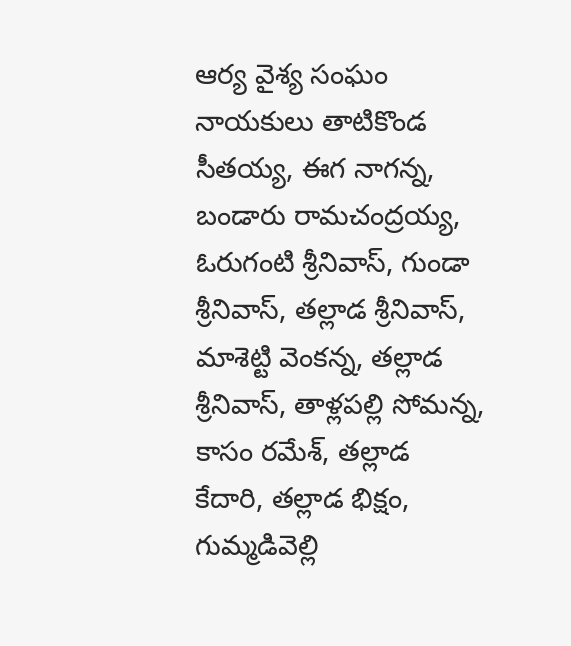ఆర్య వైశ్య సంఘం నాయకులు తాటికొండ సీతయ్య, ఈగ నాగన్న, బండారు రామచంద్రయ్య, ఓరుగంటి శ్రీనివాస్, గుండా శ్రీనివాస్, తల్లాడ శ్రీనివాస్, మాశెట్టి వెంకన్న, తల్లాడ శ్రీనివాస్, తాళ్లపల్లి సోమన్న, కాసం రమేశ్, తల్లాడ కేదారి, తల్లాడ భిక్షం, గుమ్మడివెల్లి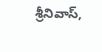శ్రీనివాస్,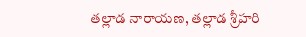తల్లాడ నారాయణ, తల్లాడ శ్రీహరి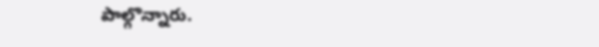పాల్గొన్నారు.